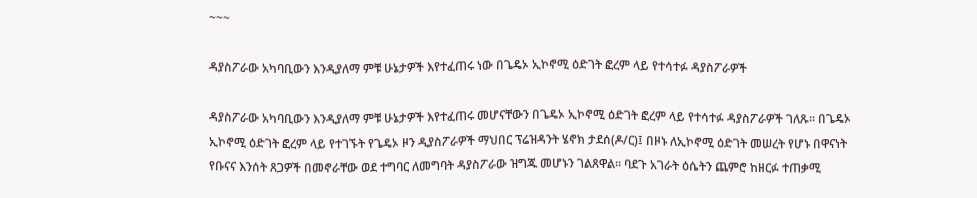~~~

ዳያስፖራው አካባቢውን እንዲያለማ ምቹ ሁኔታዎች እየተፈጠሩ ነው በጌዴኦ ኢኮኖሚ ዕድገት ፎረም ላይ የተሳተፉ ዳያስፖራዎች

ዳያስፖራው አካባቢውን እንዲያለማ ምቹ ሁኔታዎች እየተፈጠሩ መሆናቸውን በጌዴኦ ኢኮኖሚ ዕድገት ፎረም ላይ የተሳተፉ ዳያስፖራዎች ገለጹ። በጌዴኦ ኢኮኖሚ ዕድገት ፎረም ላይ የተገኙት የጌዴኦ ዞን ዲያስፖራዎች ማህበር ፕሬዝዳንት ሄኖክ ታደሰ(ዶ/ር)፤ በዞኑ ለኢኮኖሚ ዕድገት መሠረት የሆኑ በዋናነት የቡናና እንሰት ጸጋዎች በመኖራቸው ወደ ተግባር ለመግባት ዳያስፖራው ዝግጁ መሆኑን ገልጸዋል። ባደጉ አገራት ዕሴትን ጨምሮ ከዘርፉ ተጠቃሚ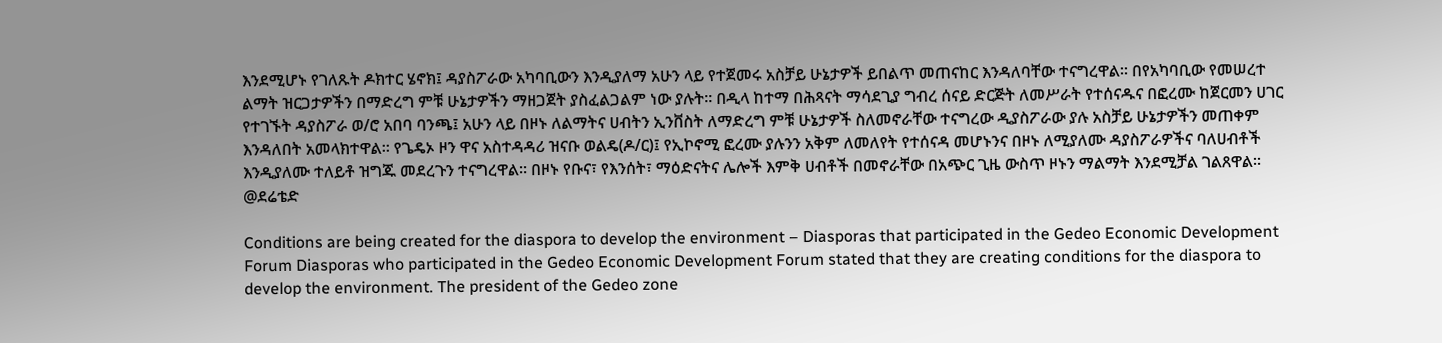እንደሚሆኑ የገለጹት ዶክተር ሄኖክ፤ ዳያስፖራው አካባቢውን እንዲያለማ አሁን ላይ የተጀመሩ አስቻይ ሁኔታዎች ይበልጥ መጠናከር እንዳለባቸው ተናግረዋል። በየአካባቢው የመሠረተ ልማት ዝርጋታዎችን በማድረግ ምቹ ሁኔታዎችን ማዘጋጀት ያስፈልጋልም ነው ያሉት። በዲላ ከተማ በሕጻናት ማሳደጊያ ግብረ ሰናይ ድርጅት ለመሥራት የተሰናዱና በፎረሙ ከጀርመን ሀገር የተገኙት ዳያስፖራ ወ/ሮ አበባ ባንጫ፤ አሁን ላይ በዞኑ ለልማትና ሀብትን ኢንቨስት ለማድረግ ምቹ ሁኔታዎች ስለመኖራቸው ተናግረው ዲያስፖራው ያሉ አስቻይ ሁኔታዎችን መጠቀም እንዳለበት አመላክተዋል። የጌዴኦ ዞን ዋና አስተዳዳሪ ዝናቡ ወልዴ(ዶ/ር)፤ የኢኮኖሚ ፎረሙ ያሉንን አቅም ለመለየት የተሰናዳ መሆኑንና በዞኑ ለሚያለሙ ዳያስፖራዎችና ባለሀብቶች እንዲያለሙ ተለይቶ ዝግጁ መደረጉን ተናግረዋል። በዞኑ የቡና፣ የእንሰት፣ ማዕድናትና ሌሎች እምቅ ሀብቶች በመኖራቸው በአጭር ጊዜ ውስጥ ዞኑን ማልማት እንደሚቻል ገልጸዋል። @ደሬቴድ

Conditions are being created for the diaspora to develop the environment – Diasporas that participated in the Gedeo Economic Development Forum Diasporas who participated in the Gedeo Economic Development Forum stated that they are creating conditions for the diaspora to develop the environment. The president of the Gedeo zone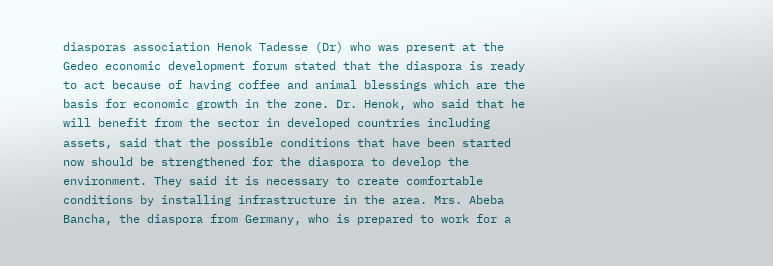diasporas association Henok Tadesse (Dr) who was present at the Gedeo economic development forum stated that the diaspora is ready to act because of having coffee and animal blessings which are the basis for economic growth in the zone. Dr. Henok, who said that he will benefit from the sector in developed countries including assets, said that the possible conditions that have been started now should be strengthened for the diaspora to develop the environment. They said it is necessary to create comfortable conditions by installing infrastructure in the area. Mrs. Abeba Bancha, the diaspora from Germany, who is prepared to work for a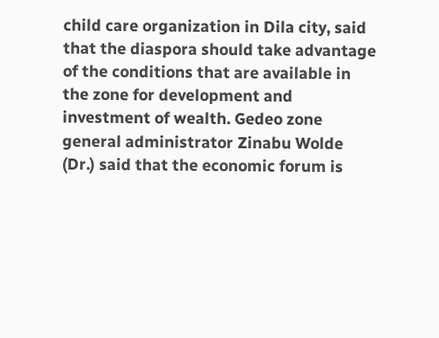child care organization in Dila city, said that the diaspora should take advantage of the conditions that are available in the zone for development and investment of wealth. Gedeo zone general administrator Zinabu Wolde (Dr.) said that the economic forum is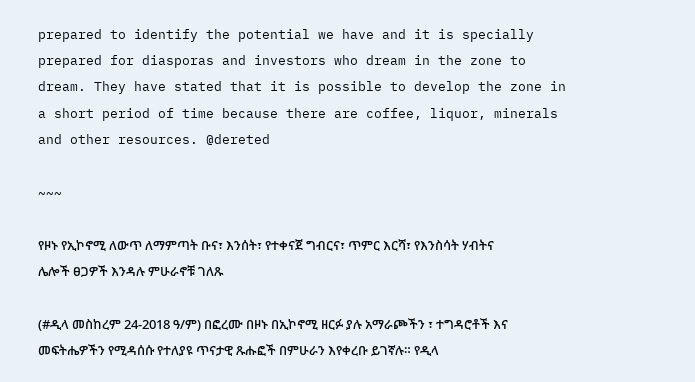prepared to identify the potential we have and it is specially prepared for diasporas and investors who dream in the zone to dream. They have stated that it is possible to develop the zone in a short period of time because there are coffee, liquor, minerals and other resources. @dereted

~~~

የዞኑ የኢኮኖሚ ለውጥ ለማምጣት ቡና፣ እንሰት፣ የተቀናጀ ግብርና፣ ጥምር እርሻ፣ የእንስሳት ሃብትና ሌሎች ፀጋዎች እንዳሉ ምሁራኖቹ ገለጹ

(#ዲላ መስከረም 24-2018 ዓ/ም) በፎረሙ በዞኑ በኢኮኖሚ ዘርፉ ያሉ አማራጮችን ፣ ተግዳሮቶች እና መፍትሔዎችን የሚዳሰሱ የተለያዩ ጥናታዊ ጹሑፎች በምሁራን እየቀረቡ ይገኛሉ። የዲላ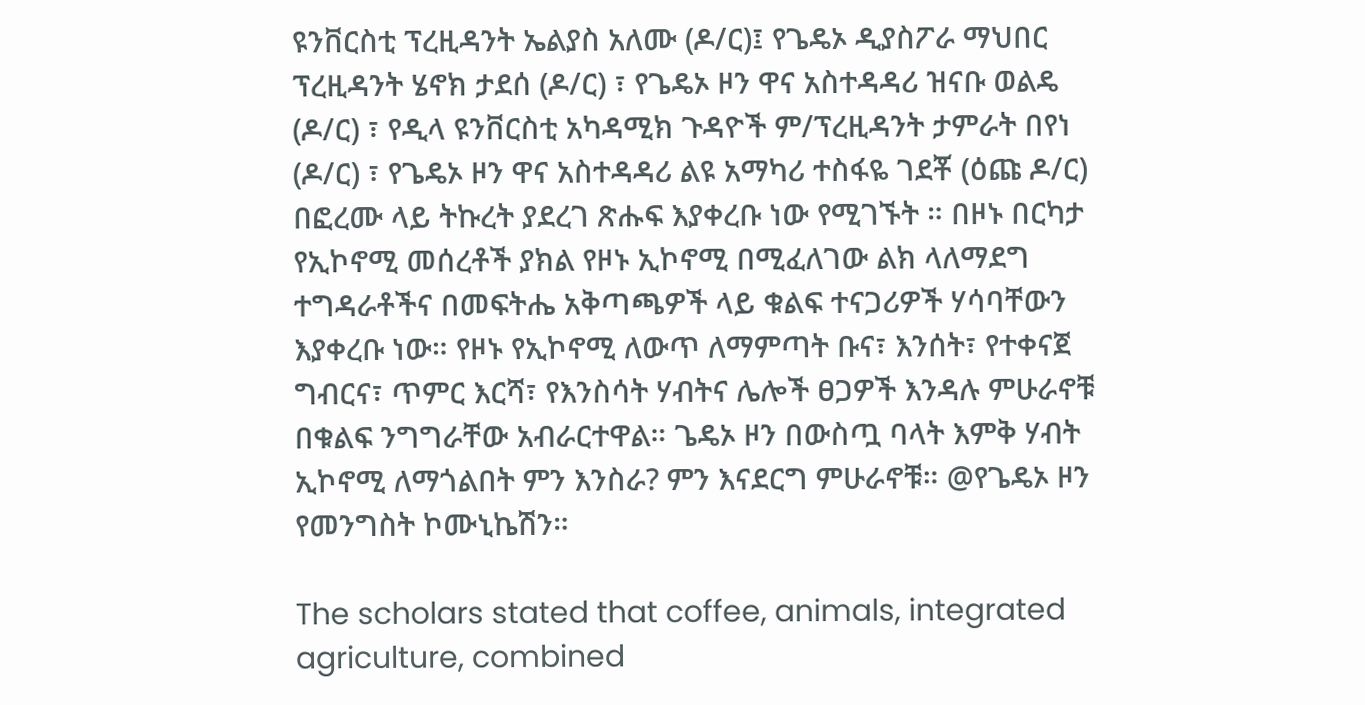ዩንቨርስቲ ፕረዚዳንት ኤልያስ አለሙ (ዶ/ር)፤ የጌዴኦ ዲያስፖራ ማህበር ፕረዚዳንት ሄኖክ ታደሰ (ዶ/ር) ፣ የጌዴኦ ዞን ዋና አስተዳዳሪ ዝናቡ ወልዴ (ዶ/ር) ፣ የዲላ ዩንቨርስቲ አካዳሚክ ጉዳዮች ም/ፕረዚዳንት ታምራት በየነ (ዶ/ር) ፣ የጌዴኦ ዞን ዋና አስተዳዳሪ ልዩ አማካሪ ተስፋዬ ገደቾ (ዕጩ ዶ/ር) በፎረሙ ላይ ትኩረት ያደረገ ጽሑፍ እያቀረቡ ነው የሚገኙት ። በዞኑ በርካታ የኢኮኖሚ መሰረቶች ያክል የዞኑ ኢኮኖሚ በሚፈለገው ልክ ላለማደግ ተግዳራቶችና በመፍትሔ አቅጣጫዎች ላይ ቁልፍ ተናጋሪዎች ሃሳባቸውን እያቀረቡ ነው። የዞኑ የኢኮኖሚ ለውጥ ለማምጣት ቡና፣ እንሰት፣ የተቀናጀ ግብርና፣ ጥምር እርሻ፣ የእንስሳት ሃብትና ሌሎች ፀጋዎች እንዳሉ ምሁራኖቹ በቁልፍ ንግግራቸው አብራርተዋል። ጌዴኦ ዞን በውስጧ ባላት እምቅ ሃብት ኢኮኖሚ ለማጎልበት ምን እንስራ? ምን እናደርግ ምሁራኖቹ። @የጌዴኦ ዞን የመንግስት ኮሙኒኬሽን።

The scholars stated that coffee, animals, integrated agriculture, combined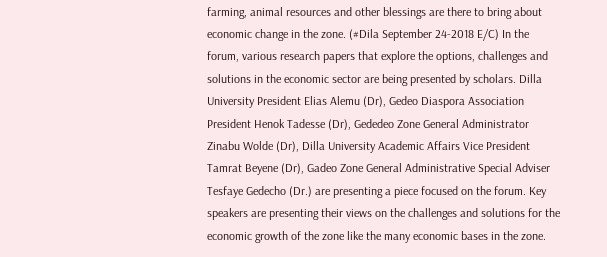farming, animal resources and other blessings are there to bring about economic change in the zone. (#Dila September 24-2018 E/C) In the forum, various research papers that explore the options, challenges and solutions in the economic sector are being presented by scholars. Dilla University President Elias Alemu (Dr), Gedeo Diaspora Association President Henok Tadesse (Dr), Gededeo Zone General Administrator Zinabu Wolde (Dr), Dilla University Academic Affairs Vice President Tamrat Beyene (Dr), Gadeo Zone General Administrative Special Adviser Tesfaye Gedecho (Dr.) are presenting a piece focused on the forum. Key speakers are presenting their views on the challenges and solutions for the economic growth of the zone like the many economic bases in the zone.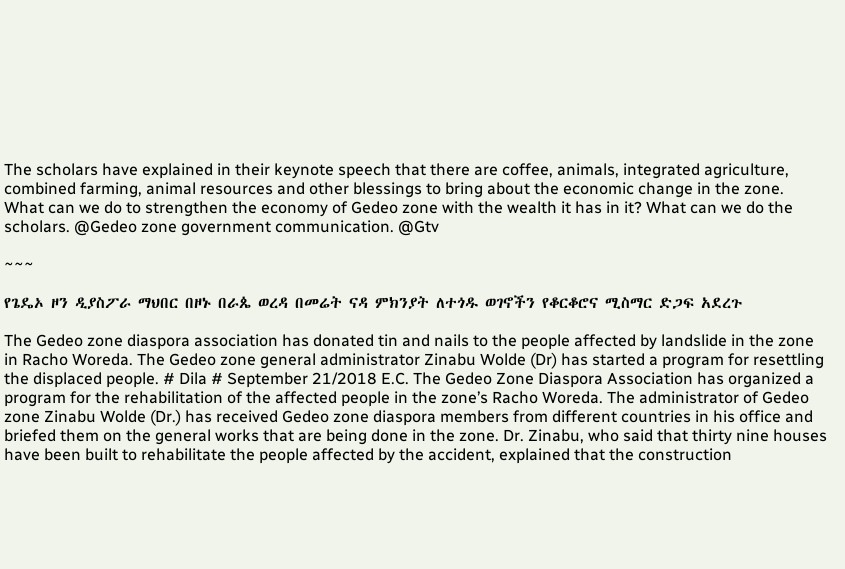The scholars have explained in their keynote speech that there are coffee, animals, integrated agriculture, combined farming, animal resources and other blessings to bring about the economic change in the zone. What can we do to strengthen the economy of Gedeo zone with the wealth it has in it? What can we do the scholars. @Gedeo zone government communication. @Gtv

~~~

የጌዴኦ ዞን ዲያስፖራ ማህበር በዞኑ በራጴ ወረዳ በመሬት ናዳ ምክንያት ለተጎዱ ወገኖችን የቆርቆሮና ሚስማር ድጋፍ አደረጉ

The Gedeo zone diaspora association has donated tin and nails to the people affected by landslide in the zone in Racho Woreda. The Gedeo zone general administrator Zinabu Wolde (Dr) has started a program for resettling the displaced people. # Dila # September 21/2018 E.C. The Gedeo Zone Diaspora Association has organized a program for the rehabilitation of the affected people in the zone’s Racho Woreda. The administrator of Gedeo zone Zinabu Wolde (Dr.) has received Gedeo zone diaspora members from different countries in his office and briefed them on the general works that are being done in the zone. Dr. Zinabu, who said that thirty nine houses have been built to rehabilitate the people affected by the accident, explained that the construction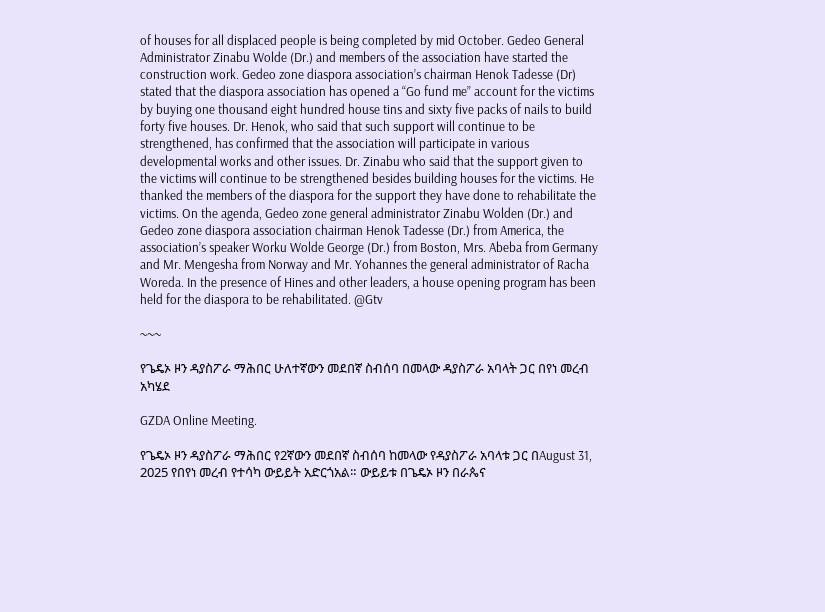of houses for all displaced people is being completed by mid October. Gedeo General Administrator Zinabu Wolde (Dr.) and members of the association have started the construction work. Gedeo zone diaspora association’s chairman Henok Tadesse (Dr) stated that the diaspora association has opened a “Go fund me” account for the victims by buying one thousand eight hundred house tins and sixty five packs of nails to build forty five houses. Dr. Henok, who said that such support will continue to be strengthened, has confirmed that the association will participate in various developmental works and other issues. Dr. Zinabu who said that the support given to the victims will continue to be strengthened besides building houses for the victims. He thanked the members of the diaspora for the support they have done to rehabilitate the victims. On the agenda, Gedeo zone general administrator Zinabu Wolden (Dr.) and Gedeo zone diaspora association chairman Henok Tadesse (Dr.) from America, the association’s speaker Worku Wolde George (Dr.) from Boston, Mrs. Abeba from Germany and Mr. Mengesha from Norway and Mr. Yohannes the general administrator of Racha Woreda. In the presence of Hines and other leaders, a house opening program has been held for the diaspora to be rehabilitated. @Gtv

~~~

የጌዴኦ ዞን ዳያስፖራ ማሕበር ሁለተኛውን መደበኛ ስብሰባ በመላው ዳያስፖራ አባላት ጋር በየነ መረብ አካሄደ

GZDA Online Meeting.

የጌዴኦ ዞን ዳያስፖራ ማሕበር የ2ኛውን መደበኛ ስብሰባ ከመላው የዳያስፖራ አባላቱ ጋር በAugust 31, 2025 የበየነ መረብ የተሳካ ውይይት አድርጎአል። ውይይቱ በጌዴኦ ዞን በራጴና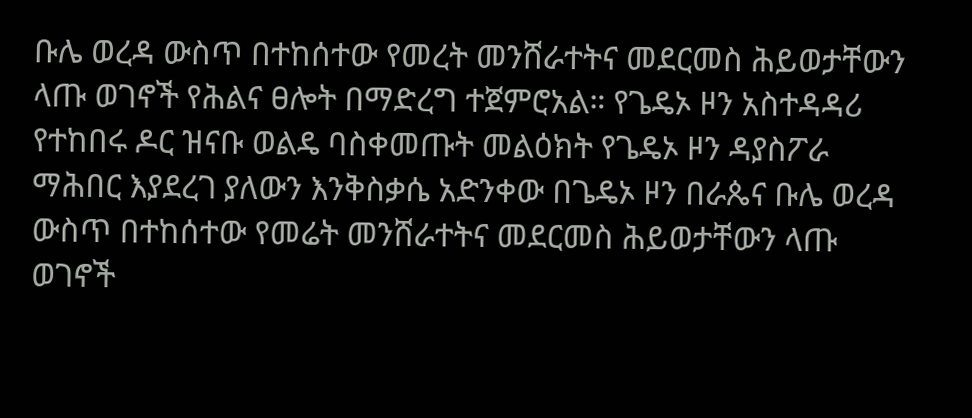ቡሌ ወረዳ ውስጥ በተከሰተው የመረት መንሸራተትና መደርመስ ሕይወታቸውን ላጡ ወገኖች የሕልና ፀሎት በማድረግ ተጀምሮአል። የጌዴኦ ዞን አስተዳዳሪ የተከበሩ ዶር ዝናቡ ወልዴ ባስቀመጡት መልዕክት የጌዴኦ ዞን ዳያስፖራ ማሕበር እያደረገ ያለውን እንቅስቃሴ አድንቀው በጌዴኦ ዞን በራጴና ቡሌ ወረዳ ውስጥ በተከሰተው የመሬት መንሸራተትና መደርመስ ሕይወታቸውን ላጡ ወገኖች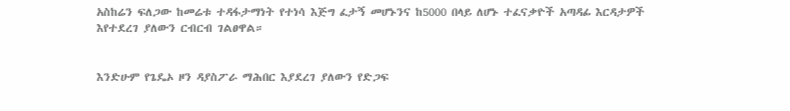አስከሬን ፍለጋው ከመሬቱ ተዳፋታማነት የተነሳ እጅግ ፈታኝ መሆኑንና ከ5000 በላይ ለሆኑ ተፈናቃዮች አጣዳፊ እርዳታዎች እየተደረገ ያለውን ርብርብ ገልፀዋል።


እንድሁም የጌዴኦ ዞን ዳያስፖራ ማሕበር እያደረገ ያለውን የድጋፍ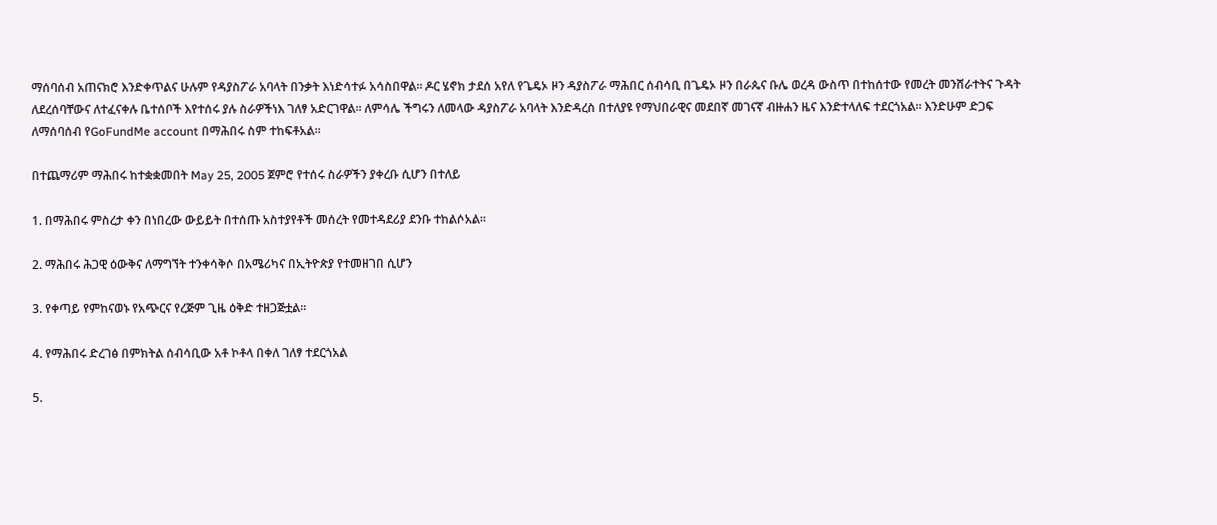ማሰባሰብ አጠናክሮ እንድቀጥልና ሁሉም የዳያስፖራ አባላት በንቃት እነድሳተፉ አሳስበዋል። ዶር ሄኖክ ታደሰ አየለ የጌዴኦ ዞን ዳያስፖራ ማሕበር ሰብሳቢ በጌዴኦ ዞን በራጴና ቡሌ ወረዳ ውስጥ በተከሰተው የመረት መንሸራተትና ጉዳት ለደረሰባቸውና ለተፈናቀሉ ቤተሰቦች እየተሰሩ ያሉ ስራዎችነእ ገለፃ አድርገዋል። ለምሳሌ ችግሩን ለመላው ዳያስፖራ አባላት እንድዳረስ በተለያዩ የማህበራዊና መደበኛ መገናኛ ብዙሐን ዜና እንድተላለፍ ተደርጎአል። እንድሁም ድጋፍ ለማሰባሰብ የGoFundMe account በማሕበሩ ስም ተከፍቶአል።

በተጨማሪም ማሕበሩ ከተቋቋመበት May 25, 2005 ጀምሮ የተሰሩ ስራዎችን ያቀረቡ ሲሆን በተለይ

1. በማሕበሩ ምስረታ ቀን በነበረው ውይይት በተሰጡ አስተያየቶች መሰረት የመተዳደሪያ ደንቡ ተከልሶአል።

2. ማሕበሩ ሕጋዊ ዕውቅና ለማግኘት ተንቀሳቅሶ በአሜሪካና በኢትዮጵያ የተመዘገበ ሲሆን

3. የቀጣይ የምከናወኑ የአጭርና የረጅም ጊዜ ዕቅድ ተዘጋጅቷል።

4. የማሕበሩ ድረገፅ በምክትል ሰብሳቢው አቶ ኮቶላ በቀለ ገለፃ ተደርጎአል

5.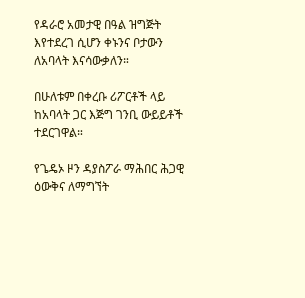የዳራሮ አመታዊ በዓል ዝግጅት እየተደረገ ሲሆን ቀኑንና ቦታውን ለአባላት እናሳውቃለን።

በሁለቱም በቀረቡ ሪፖርቶች ላይ ከአባላት ጋር እጅግ ገንቢ ውይይቶች ተደርገዋል።

የጌዴኦ ዞን ዳያስፖራ ማሕበር ሕጋዊ ዕውቅና ለማግኘት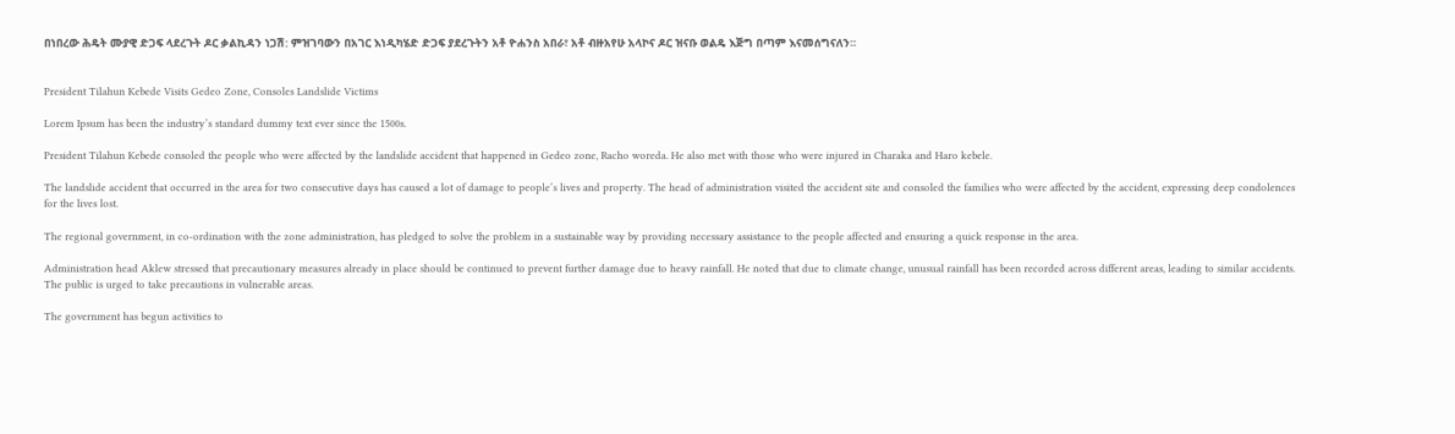በነበረው ሕዴት ሙያዊ ድጋፍ ላደረጉት ዶር ቃልኪዳን ነጋሽ: ምዝገባውን በአገር እነዲካሄድ ድጋፍ ያደረጉትን አቶ ዮሐንስ አበራ፣ አቶ ብዙአየሁ አላኮና ዶር ዝናቡ ወልዴ እጅግ በጣም እናመሰግናለን።


President Tilahun Kebede Visits Gedeo Zone, Consoles Landslide Victims

Lorem Ipsum has been the industry’s standard dummy text ever since the 1500s.

President Tilahun Kebede consoled the people who were affected by the landslide accident that happened in Gedeo zone, Racho woreda. He also met with those who were injured in Charaka and Haro kebele.

The landslide accident that occurred in the area for two consecutive days has caused a lot of damage to people’s lives and property. The head of administration visited the accident site and consoled the families who were affected by the accident, expressing deep condolences for the lives lost.

The regional government, in co-ordination with the zone administration, has pledged to solve the problem in a sustainable way by providing necessary assistance to the people affected and ensuring a quick response in the area.

Administration head Aklew stressed that precautionary measures already in place should be continued to prevent further damage due to heavy rainfall. He noted that due to climate change, unusual rainfall has been recorded across different areas, leading to similar accidents. The public is urged to take precautions in vulnerable areas.

The government has begun activities to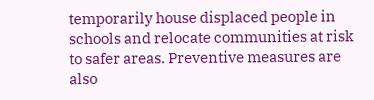temporarily house displaced people in schools and relocate communities at risk to safer areas. Preventive measures are also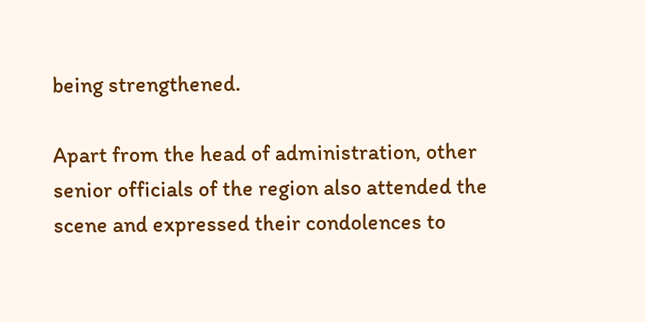being strengthened.

Apart from the head of administration, other senior officials of the region also attended the scene and expressed their condolences to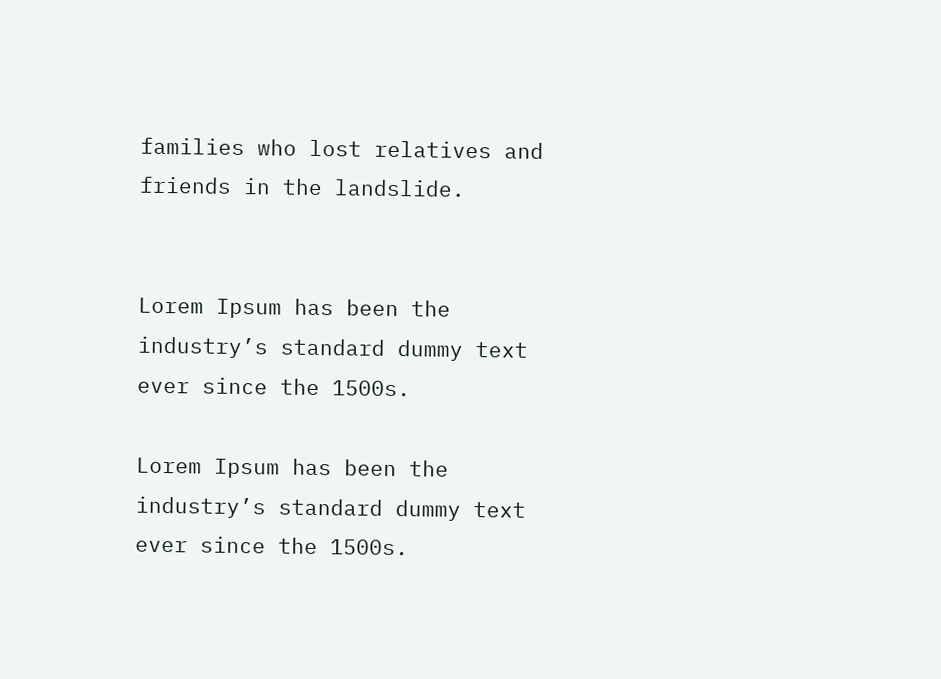families who lost relatives and friends in the landslide.


Lorem Ipsum has been the industry’s standard dummy text ever since the 1500s.

Lorem Ipsum has been the industry’s standard dummy text ever since the 1500s.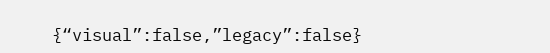{“visual”:false,”legacy”:false}